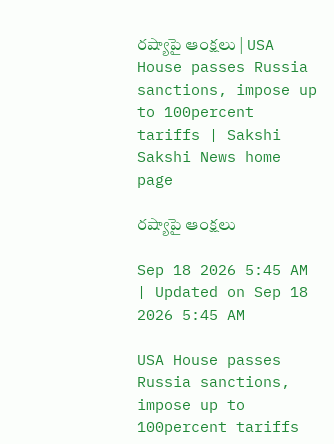రష్యాపై ఆంక్షలు | USA House passes Russia sanctions, impose up to 100percent tariffs | Sakshi
Sakshi News home page

రష్యాపై ఆంక్షలు

Sep 18 2026 5:45 AM | Updated on Sep 18 2026 5:45 AM

USA House passes Russia sanctions, impose up to 100percent tariffs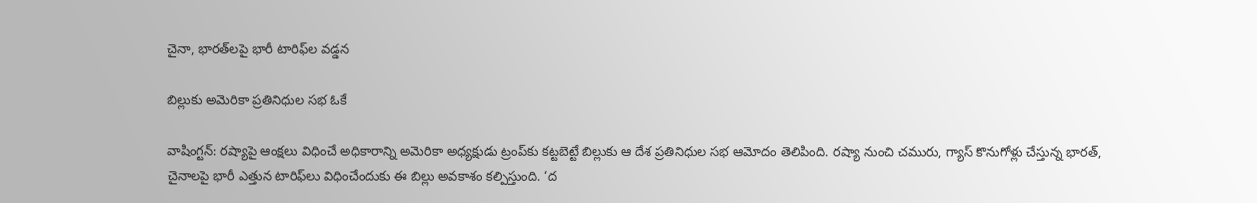చైనా, భారత్‌లపై భారీ టారిఫ్‌ల వడ్డన

బిల్లుకు అమెరికా ప్రతినిధుల సభ ఓకే

వాషింగ్టన్‌: రష్యాపై ఆంక్షలు విధించే అధికారాన్ని అమెరికా అధ్యక్షుడు ట్రంప్‌కు కట్టబెట్టే బిల్లుకు ఆ దేశ ప్రతినిధుల సభ ఆమోదం తెలిపింది. రష్యా నుంచి చమురు, గ్యాస్‌ కొనుగోళ్లు చేస్తున్న భారత్, చైనాలపై భారీ ఎత్తున టారిఫ్‌లు విధించేందుకు ఈ బిల్లు అవకాశం కల్పిస్తుంది. ‘ద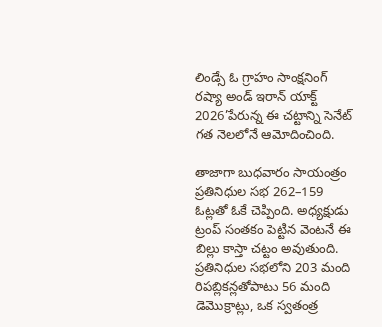లిండ్సే ఓ గ్రాహం సాంక్షనింగ్‌ రష్యా అండ్‌ ఇరాన్‌ యాక్ట్‌ 2026’పేరున్న ఈ చట్టాన్ని సెనేట్‌ గత నెలలోనే ఆమోదించింది.

తాజాగా బుధవారం సాయంత్రం ప్రతినిధుల సభ 262–159 ఓట్లతో ఓకే చెప్పింది. అధ్యక్షుడు ట్రంప్‌ సంతకం పెట్టిన వెంటనే ఈ బిల్లు కాస్తా చట్టం అవుతుంది. ప్రతినిధుల సభలోని 203 మంది రిపబ్లికన్లతోపాటు 56 మంది డెమొక్రాట్లు, ఒక స్వతంత్ర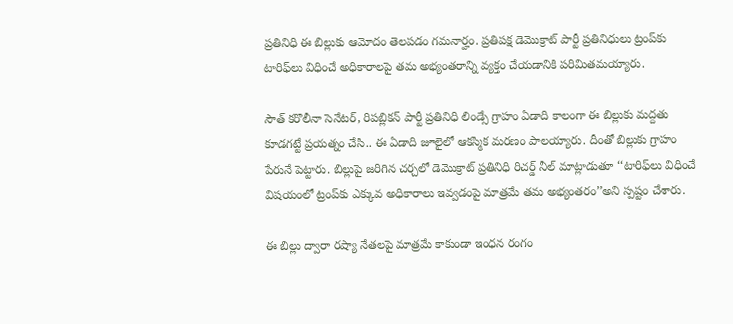ప్రతినిధి ఈ బిల్లుకు ఆమోదం తెలపడం గమనార్హం. ప్రతిపక్ష డెమొక్రాట్‌ పార్టీ ప్రతినిధులు ట్రంప్‌కు టారిఫ్‌లు విధించే అధికారాలపై తమ అభ్యంతరాన్ని వ్యక్తం చేయడానికి పరిమితమయ్యారు.

సౌత్‌ కరొలీనా సెనేటర్, రిపబ్లికన్‌ పార్టీ ప్రతినిధి లిండ్సే గ్రాహం ఏడాది కాలంగా ఈ బిల్లుకు మద్దతు కూడగట్టే ప్రయత్నం చేసి.. ఈ ఏడాది జూలైలో ఆకస్మిక మరణం పాలయ్యారు. దీంతో బిల్లుకు గ్రాహం పేరునే పెట్టారు. బిల్లుపై జరిగిన చర్చలో డెమొక్రాట్‌ ప్రతినిధి రిచర్డ్‌ నీల్‌ మాట్లాడుతూ ‘‘టారిఫ్‌లు విధించే విషయంలో ట్రంప్‌కు ఎక్కువ అధికారాలు ఇవ్వడంపై మాత్రమే తమ అభ్యంతరం’’అని స్పష్టం చేశారు.

ఈ బిల్లు ద్వారా రష్యా నేతలపై మాత్రమే కాకుండా ఇంధన రంగం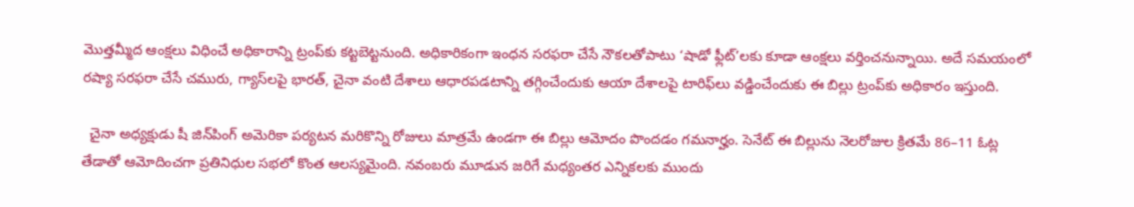మొత్తమ్మీద ఆంక్షలు విధించే అధికారాన్ని ట్రంప్‌కు కట్టబెట్టనుంది. అధికారికంగా ఇంధన సరఫరా చేసే నౌకలతోపాటు ‘షాడో ఫ్లీట్‌’లకు కూడా ఆంక్షలు వర్తించనున్నాయి. అదే సమయంలో రష్యా సరఫరా చేసే చమురు, గ్యాస్‌లపై భారత్, చైనా వంటి దేశాలు ఆధారపడటాన్ని తగ్గించేందుకు ఆయా దేశాలపై టారిఫ్‌లు వడ్డించేందుకు ఈ బిల్లు ట్రంప్‌కు అధికారం ఇస్తుంది.

  చైనా అధ్యక్షుడు షీ జిన్‌పింగ్‌ అమెరికా పర్యటన మరికొన్ని రోజులు మాత్రమే ఉండగా ఈ బిల్లు ఆమోదం పొందడం గమనార్హం. సెనేట్‌ ఈ బిల్లును నెలరోజుల క్రితమే 86–11 ఓట్ల తేడాతో ఆమోదించగా ప్రతినిధుల సభలో కొంత ఆలస్యమైంది. నవంబరు మూడున జరిగే మధ్యంతర ఎన్నికలకు ముందు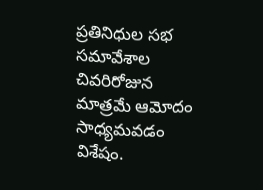ప్రతినిధుల సభ సమావేశాల చివరిరోజున మాత్రమే ఆమోదం సాధ్యమవడం విశేషం.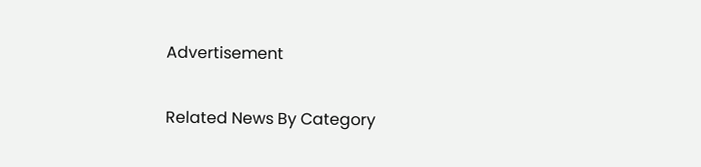Advertisement

Related News By Category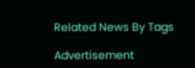Related News By Tags

Advertisement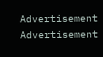Advertisement
Advertisement